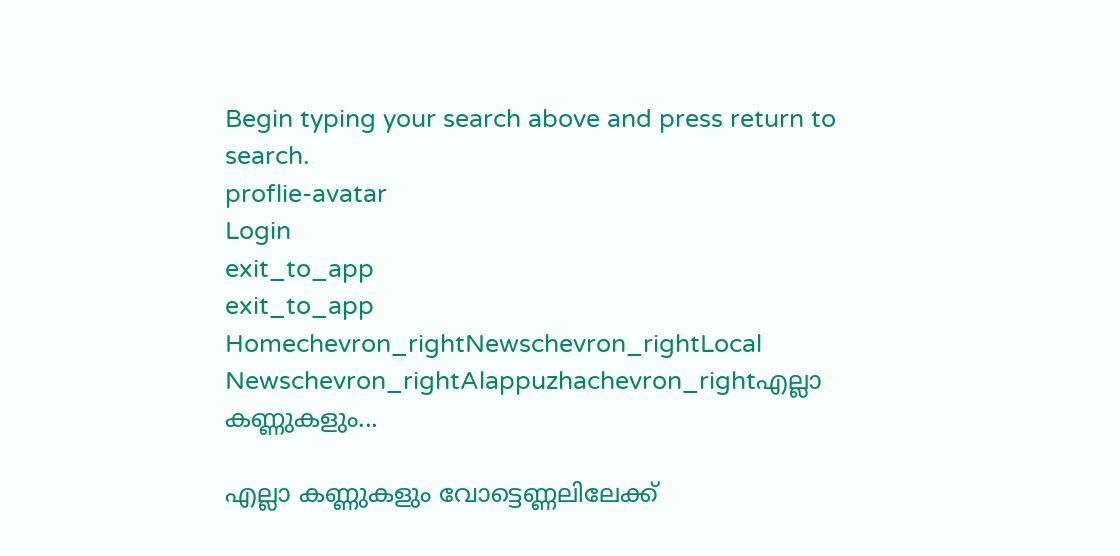Begin typing your search above and press return to search.
proflie-avatar
Login
exit_to_app
exit_to_app
Homechevron_rightNewschevron_rightLocal Newschevron_rightAlappuzhachevron_rightഎല്ലാ കണ്ണുകളും...

എല്ലാ കണ്ണുകളും വോട്ടെണ്ണലിലേക്ക്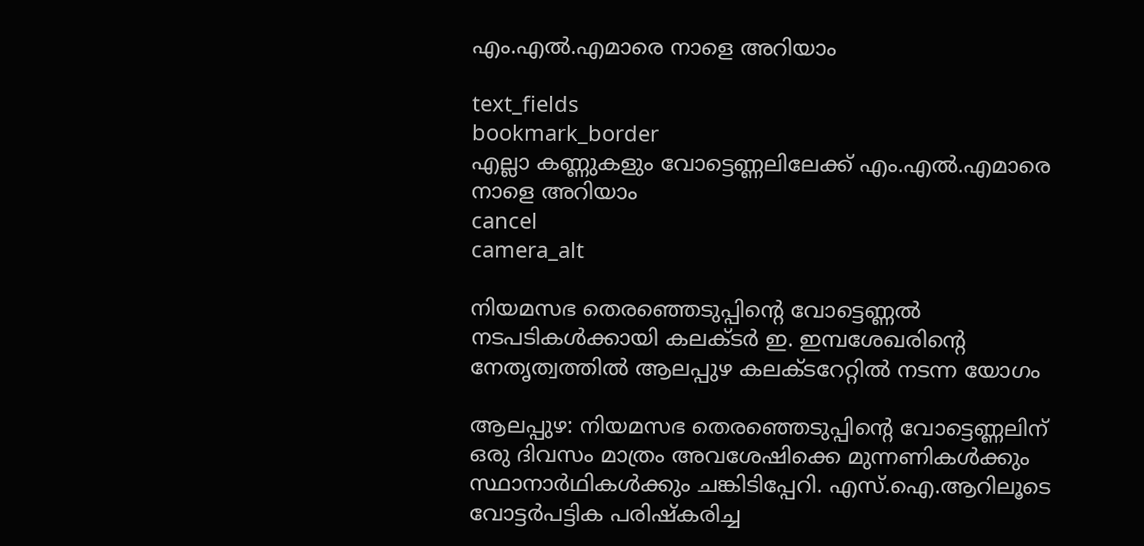എം.എൽ.എമാരെ നാളെ അറിയാം

text_fields
bookmark_border
എല്ലാ കണ്ണുകളും വോട്ടെണ്ണലിലേക്ക് എം.എൽ.എമാരെ നാളെ അറിയാം
cancel
camera_alt

നിയമസഭ തെരഞ്ഞെടുപ്പിന്‍റെ വോട്ടെണ്ണൽ നടപടികൾക്കായി കലക്ടർ ഇ. ഇമ്പശേഖരിന്‍റെ നേതൃത്വത്തിൽ ആലപ്പുഴ കലക്ടറേറ്റിൽ നടന്ന യോഗം

ആലപ്പുഴ: നിയമസഭ തെരഞ്ഞെടുപ്പിന്‍റെ വോട്ടെണ്ണലിന് ഒരു ദിവസം മാത്രം അവശേഷിക്കെ മുന്നണികൾക്കും സ്ഥാനാർഥികൾക്കും ചങ്കിടിപ്പേറി. എസ്.ഐ.ആറിലൂടെ വോട്ടർപട്ടിക പരിഷ്‍കരിച്ച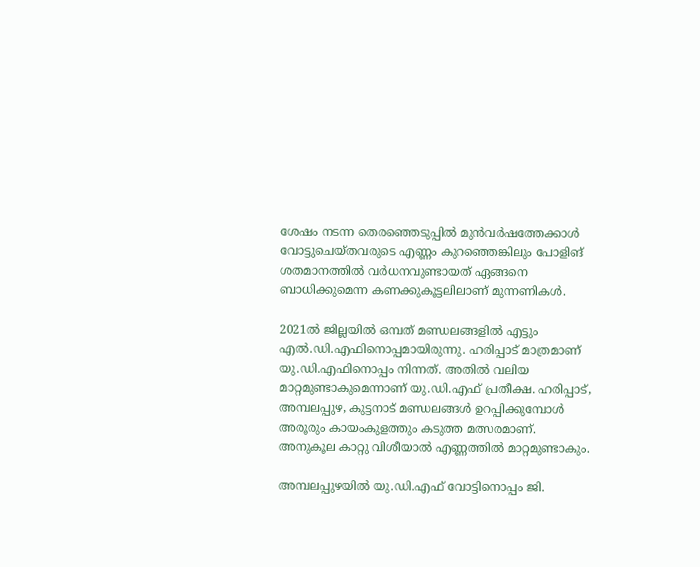ശേഷം നടന്ന തെരഞ്ഞെടുപ്പിൽ മുൻവർഷത്തേക്കാൾ വോട്ടുചെയ്തവരുടെ എണ്ണം കുറഞ്ഞെങ്കിലും പോളിങ് ശതമാനത്തിൽ വർധനവുണ്ടായത് ഏങ്ങനെ ബാധിക്കുമെന്ന കണക്കുകൂട്ടലിലാണ് മുന്നണികൾ.

2021ൽ ജില്ലയിൽ ഒമ്പത് മണ്ഡലങ്ങളിൽ എട്ടും എൽ.ഡി.എഫിനൊപ്പമായിരുന്നു. ഹരിപ്പാട് മാത്രമാണ് യു.ഡി.എഫിനൊപ്പം നിന്നത്. അതിൽ വലിയ മാറ്റമുണ്ടാകുമെന്നാണ് യു.ഡി.എഫ് പ്രതീക്ഷ. ഹരിപ്പാട്, അമ്പലപ്പുഴ, കുട്ടനാട് മണ്ഡലങ്ങൾ ഉറപ്പിക്കുമ്പോൾ അരൂരും കായംകുളത്തും കടുത്ത മത്സരമാണ്. അനുകൂല കാറ്റു വിശീയാൽ എണ്ണത്തിൽ മാറ്റമുണ്ടാകും.

അമ്പലപ്പുഴയിൽ യു.ഡി.എഫ് വോട്ടിനൊപ്പം ജി.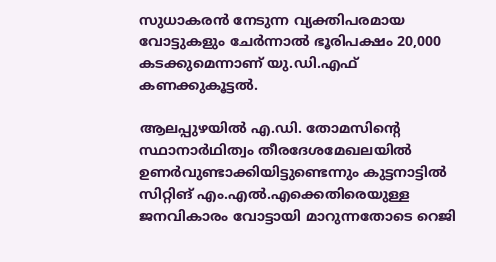സുധാകരൻ നേടുന്ന വ്യക്തിപരമായ വോട്ടുകളും ചേർന്നാൽ ഭൂരിപക്ഷം 20,000 കടക്കുമെന്നാണ് യു.ഡി.എഫ് കണക്കുകൂട്ടൽ.

ആലപ്പുഴയിൽ എ.ഡി. തോമസിന്‍റെ സ്ഥാനാർഥിത്വം തീരദേശമേഖലയിൽ ഉണർവുണ്ടാക്കിയിട്ടുണ്ടെന്നും കുട്ടനാട്ടിൽ സിറ്റിങ് എം.എൽ.എക്കെതിരെയുള്ള ജനവികാരം വോട്ടായി മാറുന്നതോടെ റെജി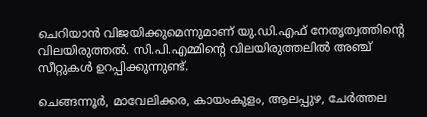ചെറിയാൻ വിജയിക്കുമെന്നുമാണ് യു.ഡി.എഫ് നേതൃത്വത്തിന്‍റെ വിലയിരുത്തൽ. സി.പി.എമ്മിന്‍റെ വിലയിരുത്തലിൽ അഞ്ച് സീറ്റുകൾ ഉറപ്പിക്കുന്നുണ്ട്.

ചെങ്ങന്നൂർ, മാവേലിക്കര, കായംകുളം, ആലപ്പുഴ, ചേർത്തല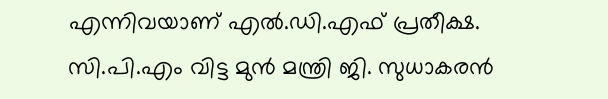എന്നിവയാണ് എൽ.ഡി.എഫ് പ്രതീക്ഷ. സി.പി.എം വിട്ട മുൻ മന്ത്രി ജി. സുധാകരൻ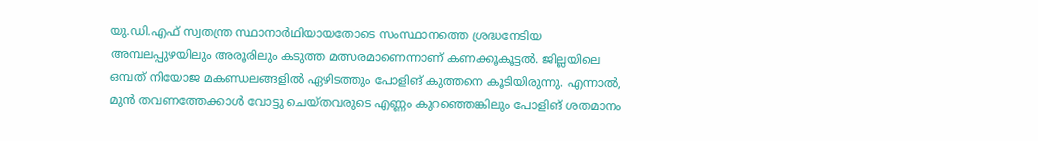യു.ഡി.എഫ് സ്വതന്ത്ര സ്ഥാനാർഥിയായതോടെ സംസ്ഥാനത്തെ ശ്രദ്ധനേടിയ അമ്പലപ്പുഴയിലും അരൂരിലും കടുത്ത മത്സരമാണെന്നാണ് കണക്കൂകൂട്ടൽ. ജില്ലയിലെ ഒമ്പത് നിയോജ മകണ്ഡലങ്ങളിൽ ഏഴിടത്തും പോളിങ് കുത്തനെ കൂടിയിരുന്നു. എന്നാൽ, മുൻ തവണത്തേക്കാൾ വോട്ടു ചെയ്തവരുടെ എണ്ണം കുറഞ്ഞെങ്കിലും പോളിങ് ശതമാനം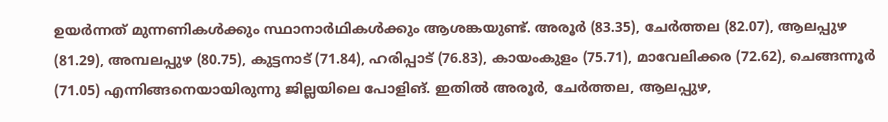ഉയർന്നത് മുന്നണികൾക്കും സ്ഥാനാർഥികൾക്കും ആശങ്കയുണ്ട്. അരൂർ (83.35), ചേർത്തല (82.07), ആലപ്പുഴ (81.29), അമ്പലപ്പുഴ (80.75), കുട്ടനാട് (71.84), ഹരിപ്പാട് (76.83), കായംകുളം (75.71), മാവേലിക്കര (72.62), ചെങ്ങന്നൂർ (71.05) എന്നിങ്ങനെയായിരുന്നു ജില്ലയിലെ പോളിങ്. ഇതിൽ അരൂർ, ചേർത്തല, ആലപ്പുഴ,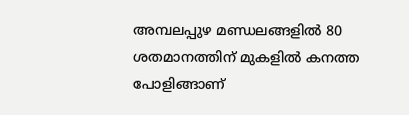അമ്പലപ്പുഴ മണ്ഡലങ്ങളിൽ 80 ശതമാനത്തിന് മുകളിൽ കനത്ത പോളിങ്ങാണ്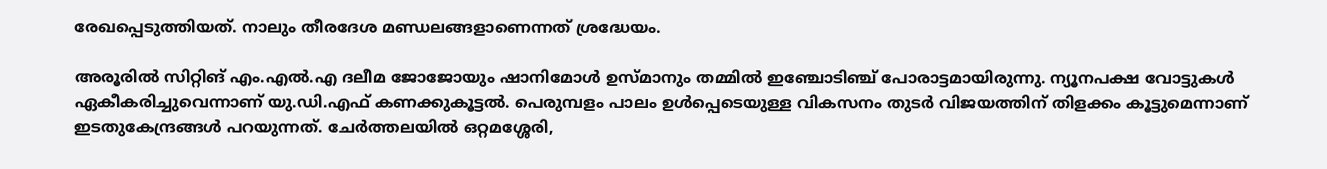രേഖപ്പെടുത്തിയത്. നാലും തീരദേശ മണ്ഡലങ്ങളാണെന്നത് ശ്രദ്ധേയം.

അരൂരിൽ സിറ്റിങ് എം.എൽ.എ ദലീമ ജോജോയും ഷാനിമോൾ ഉസ്മാനും തമ്മിൽ ഇഞ്ചോടിഞ്ച് പോരാട്ടമായിരുന്നു. ന്യൂനപക്ഷ വോട്ടുകൾ ഏകീകരിച്ചുവെന്നാണ് യു.ഡി.എഫ് കണക്കുകൂട്ടൽ. പെരുമ്പളം പാലം ഉൾപ്പെടെയുള്ള വികസനം തുടർ വിജയത്തിന് തിളക്കം കൂട്ടുമെന്നാണ് ഇടതുകേന്ദ്രങ്ങൾ പറയുന്നത്. ചേർത്തലയിൽ ഒറ്റമശ്ശേരി,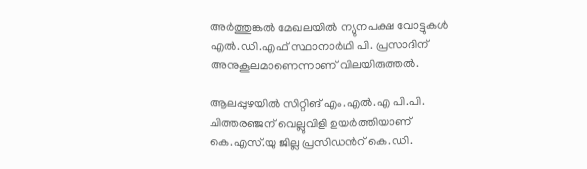അർത്തുങ്കൽ മേഖലയിൽ ന്യുനപക്ഷ വോട്ടുകൾ എൽ.ഡി.എഫ് സ്ഥാനാർഥി പി. പ്രസാദിന് അനുകൂലമാണെന്നാണ് വിലയിരുത്തൽ.

ആലപ്പുഴയിൽ സിറ്റിങ് എം.എൽ.എ പി.പി. ചിത്തരഞ്ജന് വെല്ലുവിളി ഉയർത്തിയാണ് കെ.എസ്.യു ജില്ല പ്രസിഡന്‍റ് കെ.ഡി.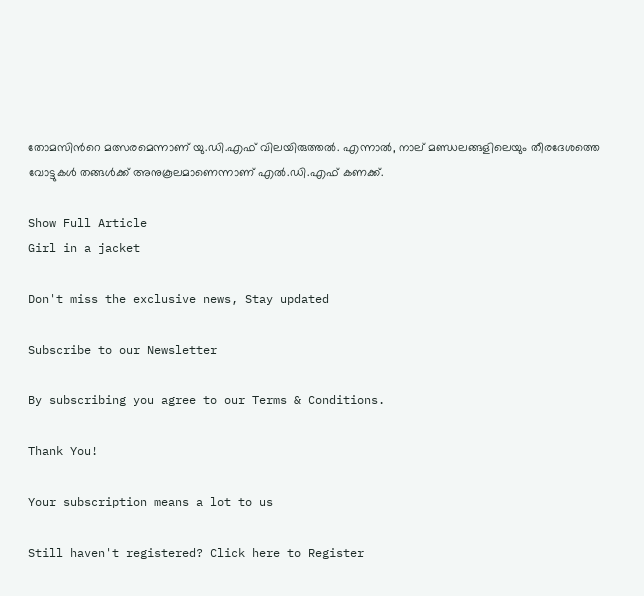തോമസിന്‍റെ മത്സരമെന്നാണ് യു.ഡി.എഫ് വിലയിരുത്തൽ. എന്നാൽ, നാല് മണ്ഡലങ്ങളിലെയും തീരദേശത്തെ വോട്ടുകൾ തങ്ങൾക്ക് അനുകൂലമാണെന്നാണ് എൽ.ഡി.എഫ് കണക്ക്.

Show Full Article
Girl in a jacket

Don't miss the exclusive news, Stay updated

Subscribe to our Newsletter

By subscribing you agree to our Terms & Conditions.

Thank You!

Your subscription means a lot to us

Still haven't registered? Click here to Register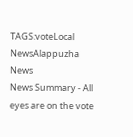TAGS:voteLocal NewsAlappuzha News
News Summary - All eyes are on the vote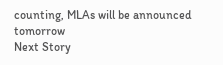counting, MLAs will be announced tomorrow
Next Story